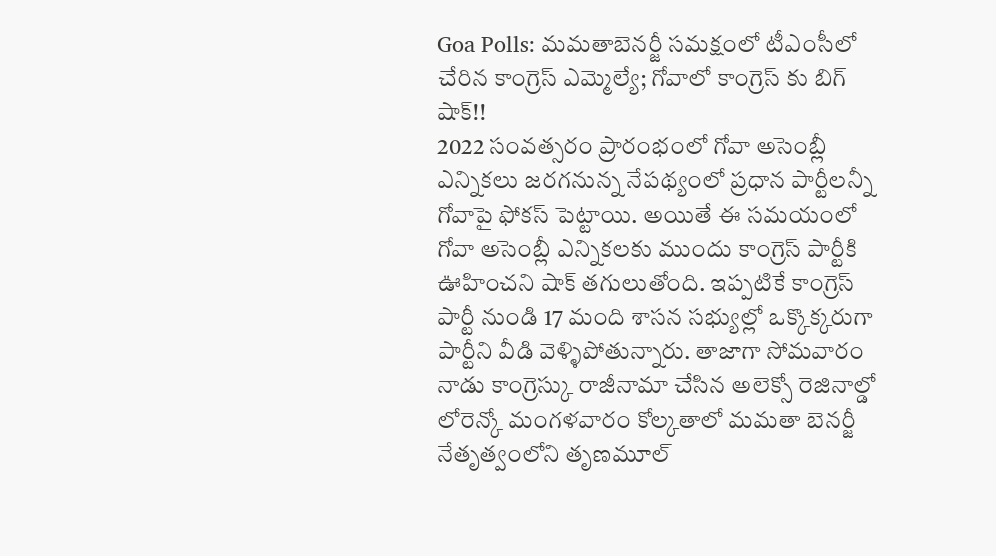Goa Polls: మమతాబెనర్జీ సమక్షంలో టీఎంసీలో చేరిన కాంగ్రెస్ ఎమ్మెల్యే; గోవాలో కాంగ్రెస్ కు బిగ్ షాక్!!
2022 సంవత్సరం ప్రారంభంలో గోవా అసెంబ్లీ ఎన్నికలు జరగనున్న నేపథ్యంలో ప్రధాన పార్టీలన్నీ గోవాపై ఫోకస్ పెట్టాయి. అయితే ఈ సమయంలో గోవా అసెంబ్లీ ఎన్నికలకు ముందు కాంగ్రెస్ పార్టీకి ఊహించని షాక్ తగులుతోంది. ఇప్పటికే కాంగ్రెస్ పార్టీ నుండి 17 మంది శాసన సభ్యుల్లో ఒక్కొక్కరుగా పార్టీని వీడి వెళ్ళిపోతున్నారు. తాజాగా సోమవారం నాడు కాంగ్రెస్కు రాజీనామా చేసిన అలెక్సో రెజినాల్డో లోరెన్కో మంగళవారం కోల్కతాలో మమతా బెనర్జీ నేతృత్వంలోని తృణమూల్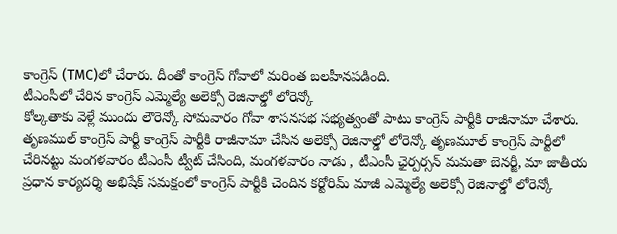కాంగ్రెస్ (TMC)లో చేరారు. దీంతో కాంగ్రెస్ గోవాలో మరింత బలహీనపడింది.
టీఎంసీలో చేరిన కాంగ్రెస్ ఎమ్మెల్యే అలెక్సో రెజినాల్డో లోరెన్కో
కోల్కతాకు వెళ్లే ముందు లౌరెన్కో సోమవారం గోవా శాసనసభ సభ్యత్వంతో పాటు కాంగ్రెస్ పార్టీకి రాజీనామా చేశారు. తృణముల్ కాంగ్రెస్ పార్టీ కాంగ్రెస్ పార్టీకి రాజీనామా చేసిన అలెక్సో రెజినాల్డో లోరెన్కో తృణమూల్ కాంగ్రెస్ పార్టీలో చేరినట్టు మంగళవారం టీఎంసీ ట్వీట్ చేసింది, మంగళవారం నాడు , టీఎంసీ ఛైర్పర్సన్ మమతా బెనర్జీ, మా జాతీయ ప్రధాన కార్యదర్శి అభిషేక్ సమక్షంలో కాంగ్రెస్ పార్టీకి చెందిన కర్టోరిమ్ మాజీ ఎమ్మెల్యే అలెక్సో రెజినాల్డో లోరెన్కో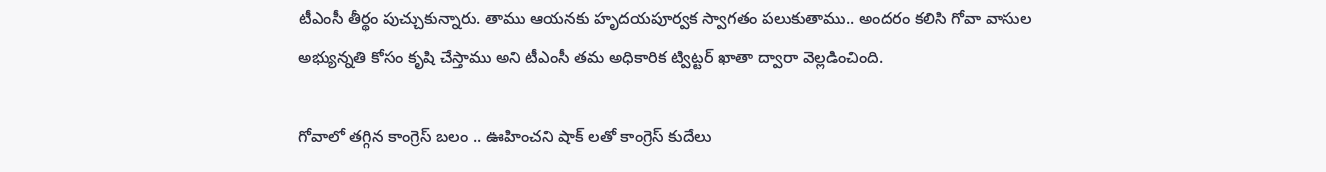టీఎంసీ తీర్థం పుచ్చుకున్నారు. తాము ఆయనకు హృదయపూర్వక స్వాగతం పలుకుతాము.. అందరం కలిసి గోవా వాసుల అభ్యున్నతి కోసం కృషి చేస్తాము అని టీఎంసీ తమ అధికారిక ట్విట్టర్ ఖాతా ద్వారా వెల్లడించింది.

గోవాలో తగ్గిన కాంగ్రెస్ బలం .. ఊహించని షాక్ లతో కాంగ్రెస్ కుదేలు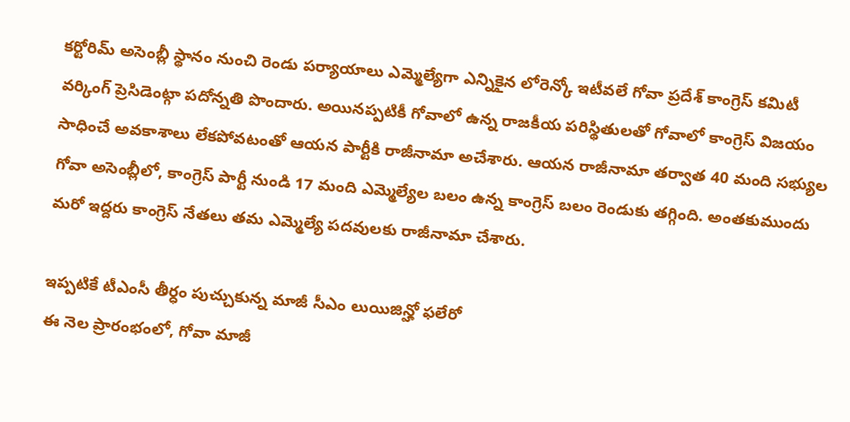కర్టోరిమ్ అసెంబ్లీ స్థానం నుంచి రెండు పర్యాయాలు ఎమ్మెల్యేగా ఎన్నికైన లోరెన్కో ఇటీవలే గోవా ప్రదేశ్ కాంగ్రెస్ కమిటీ వర్కింగ్ ప్రెసిడెంట్గా పదోన్నతి పొందారు. అయినప్పటికీ గోవాలో ఉన్న రాజకీయ పరిస్థితులతో గోవాలో కాంగ్రెస్ విజయం సాధించే అవకాశాలు లేకపోవటంతో ఆయన పార్టీకి రాజీనామా అచేశారు. ఆయన రాజీనామా తర్వాత 40 మంది సభ్యుల గోవా అసెంబ్లీలో, కాంగ్రెస్ పార్టీ నుండి 17 మంది ఎమ్మెల్యేల బలం ఉన్న కాంగ్రెస్ బలం రెండుకు తగ్గింది. అంతకుముందు మరో ఇద్దరు కాంగ్రెస్ నేతలు తమ ఎమ్మెల్యే పదవులకు రాజీనామా చేశారు.

ఇప్పటికే టీఎంసీ తీర్ధం పుచ్చుకున్న మాజీ సీఎం లుయిజిన్హో ఫలేరో
ఈ నెల ప్రారంభంలో, గోవా మాజీ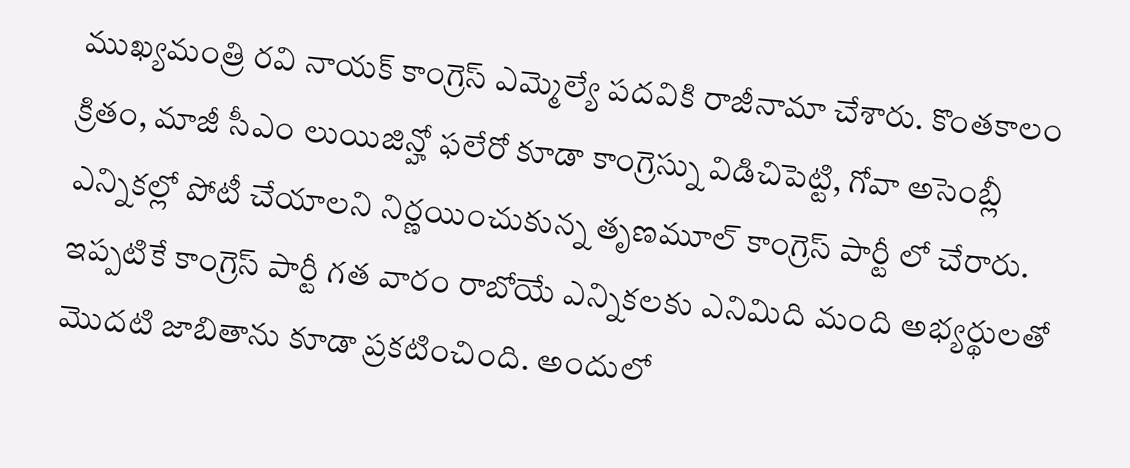ముఖ్యమంత్రి రవి నాయక్ కాంగ్రెస్ ఎమ్మెల్యే పదవికి రాజీనామా చేశారు. కొంతకాలం క్రితం, మాజీ సీఎం లుయిజిన్హో ఫలేరో కూడా కాంగ్రెస్ను విడిచిపెట్టి, గోవా అసెంబ్లీ ఎన్నికల్లో పోటీ చేయాలని నిర్ణయించుకున్న తృణమూల్ కాంగ్రెస్ పార్టీ లో చేరారు. ఇప్పటికే కాంగ్రెస్ పార్టీ గత వారం రాబోయే ఎన్నికలకు ఎనిమిది మంది అభ్యర్థులతో మొదటి జాబితాను కూడా ప్రకటించింది. అందులో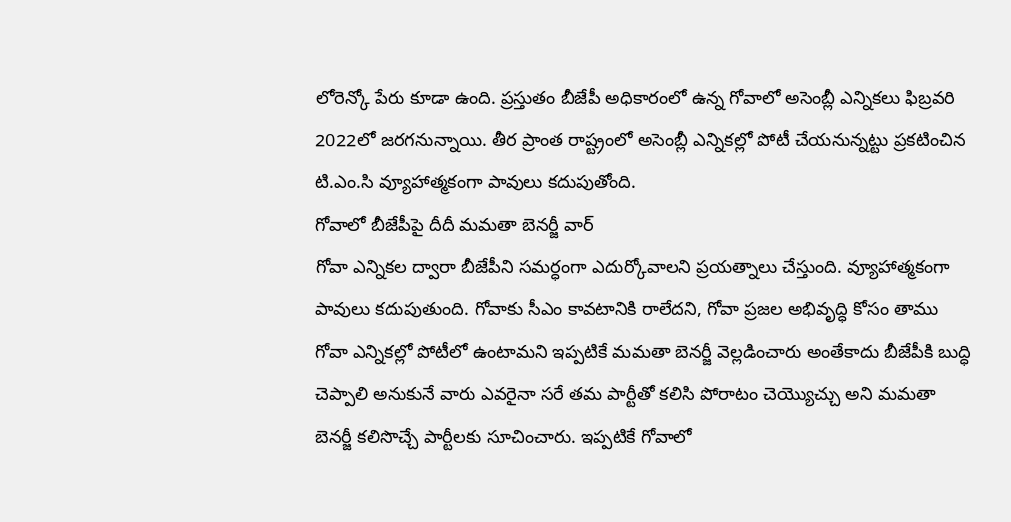లోరెన్కో పేరు కూడా ఉంది. ప్రస్తుతం బీజేపీ అధికారంలో ఉన్న గోవాలో అసెంబ్లీ ఎన్నికలు ఫిబ్రవరి 2022లో జరగనున్నాయి. తీర ప్రాంత రాష్ట్రంలో అసెంబ్లీ ఎన్నికల్లో పోటీ చేయనున్నట్టు ప్రకటించిన టి.ఎం.సి వ్యూహాత్మకంగా పావులు కదుపుతోంది.
గోవాలో బీజేపీపై దీదీ మమతా బెనర్జీ వార్
గోవా ఎన్నికల ద్వారా బీజేపీని సమర్ధంగా ఎదుర్కోవాలని ప్రయత్నాలు చేస్తుంది. వ్యూహాత్మకంగా పావులు కదుపుతుంది. గోవాకు సీఎం కావటానికి రాలేదని, గోవా ప్రజల అభివృద్ధి కోసం తాము గోవా ఎన్నికల్లో పోటీలో ఉంటామని ఇప్పటికే మమతా బెనర్జీ వెల్లడించారు అంతేకాదు బీజేపీకి బుద్ధి చెప్పాలి అనుకునే వారు ఎవరైనా సరే తమ పార్టీతో కలిసి పోరాటం చెయ్యొచ్చు అని మమతా బెనర్జీ కలిసొచ్చే పార్టీలకు సూచించారు. ఇప్పటికే గోవాలో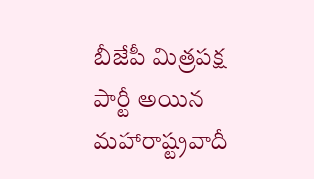బీజేపీ మిత్రపక్ష పార్టీ అయిన మహారాష్ట్రవాదీ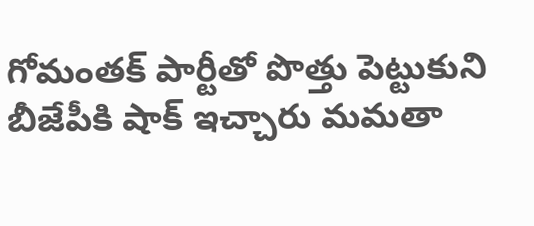గోమంతక్ పార్టీతో పొత్తు పెట్టుకుని బీజేపీకి షాక్ ఇచ్చారు మమతా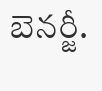బెనర్జీ.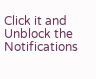Click it and Unblock the Notifications